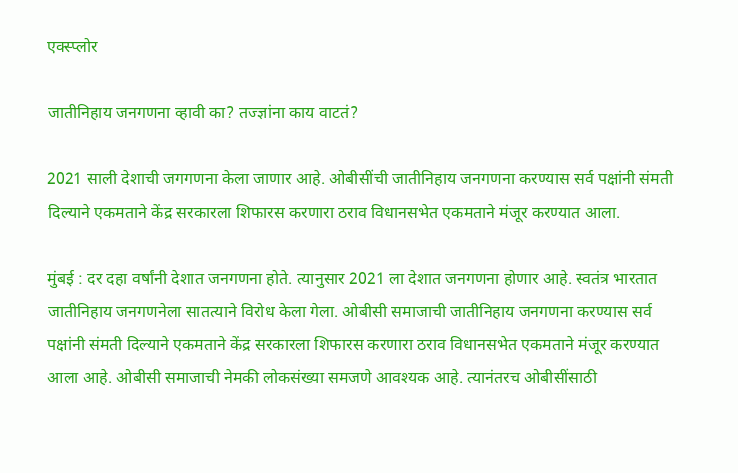एक्स्प्लोर

जातीनिहाय जनगणना व्हावी का? तज्ज्ञांना काय वाटतं?

2021 साली देशाची जगगणना केला जाणार आहे. ओबीसींची जातीनिहाय जनगणना करण्यास सर्व पक्षांनी संमती दिल्‍याने एकमताने केंद्र सरकारला शिफारस करणारा ठराव विधानसभेत एकमताने मंजूर करण्यात आला.

मुंबई : दर दहा वर्षांनी देशात जनगणना होते. त्यानुसार 2021 ला देशात जनगणना होणार आहे. स्वतंत्र भारतात जातीनिहाय जनगणनेला सातत्याने विरोध केला गेला. ओबीसी समाजाची जातीनिहाय जनगणना करण्यास सर्व पक्षांनी संमती दिल्‍याने एकमताने केंद्र सरकारला शिफारस करणारा ठराव विधानसभेत एकमताने मंजूर करण्यात आला आहे. ओबीसी समाजाची नेमकी लोकसंख्या समजणे आवश्यक आहे. त्यानंतरच ओबीसींसाठी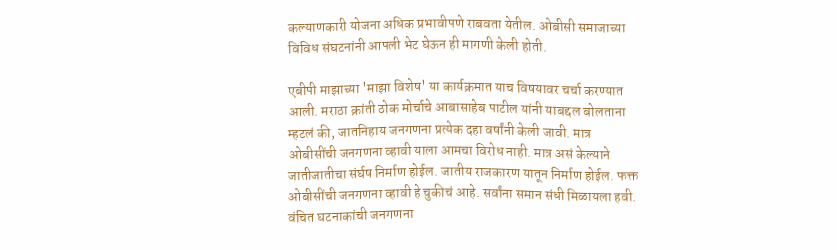कल्‍याणकारी योजना अधिक प्रभावीपणे राबवता येतील. ओबीसी समाजाच्या विविध संघटनांनी आपली भेट घेऊन ही मागणी केली होती.

एबीपी माझाच्या 'माझा विशेष' या कार्यक्रमात याच विषयावर चर्चा करण्यात आली. मराठा क्रांती ठोक मोर्चाचे आबासाहेब पाटील यांनी याबद्दल बोलताना म्हटलं की, जातनिहाय जनगणना प्रत्येक दहा वर्षांनी केली जावी. मात्र ओबीसींची जनगणना व्हावी याला आमचा विरोध नाही. मात्र असं केल्याने जातीजातीचा संर्घष निर्माण होईल. जातीय राजकारण यातून निर्माण होईल. फक्त ओबीसींची जनगणना व्हावी हे चुकीचं आहे. सर्वांना समान संधी मिळायला हवी. वंचित घटनाकांची जनगणना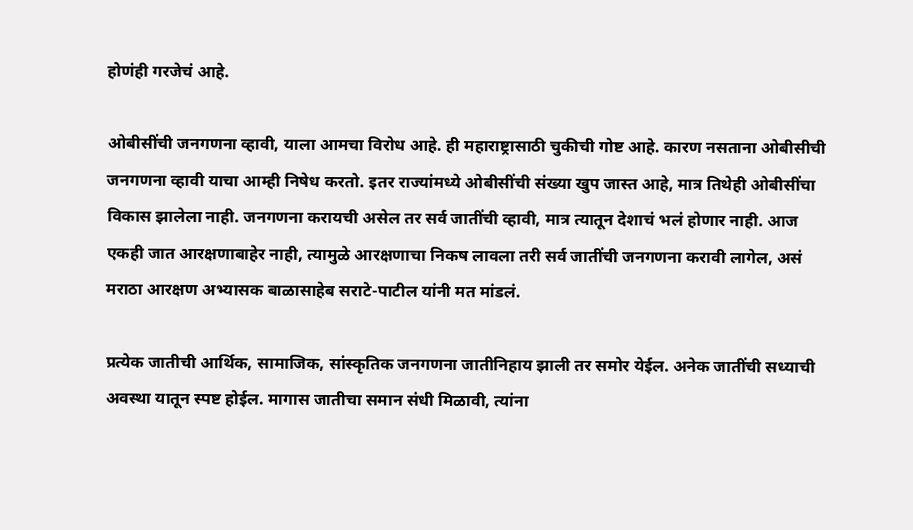होणंही गरजेचं आहे.

ओबीसींची जनगणना व्हावी, याला आमचा विरोध आहे. ही महाराष्ट्रासाठी चुकीची गोष्ट आहे. कारण नसताना ओबीसीची जनगणना व्हावी याचा आम्ही निषेध करतो. इतर राज्यांमध्ये ओबीसींची संख्या खुप जास्त आहे, मात्र तिथेही ओबीसींचा विकास झालेला नाही. जनगणना करायची असेल तर सर्व जातींची व्हावी, मात्र त्यातून देशाचं भलं होणार नाही. आज एकही जात आरक्षणाबाहेर नाही, त्यामुळे आरक्षणाचा निकष लावला तरी सर्व जातींची जनगणना करावी लागेल, असं मराठा आरक्षण अभ्यासक बाळासाहेब सराटे-पाटील यांनी मत मांडलं.

प्रत्येक जातीची आर्थिक, सामाजिक, सांस्कृतिक जनगणना जातीनिहाय झाली तर समोर येईल. अनेक जातींची सध्याची अवस्था यातून स्पष्ट होईल. मागास जातीचा समान संधी मिळावी, त्यांना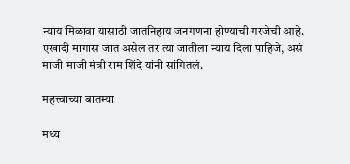न्याय मिळावा यासाठी जातनिहाय जनगणना होण्याची गरजेची आहे. एखादी मागास जात असेल तर त्या जातीला न्याय दिला पाहिजे, असं माजी माजी मंत्री राम शिंदे यांनी सांगितलं.

महत्त्वाच्या बातम्या

मध्य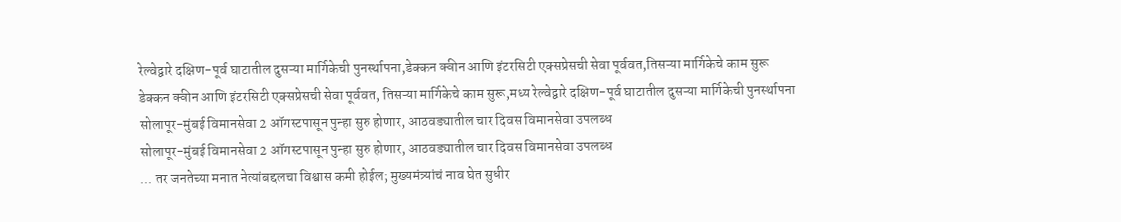रेल्वेद्वारे दक्षिण-पूर्व घाटातील दुसऱ्या मार्गिकेची पुनर्स्थापना,डेक्कन क्वीन आणि इंटरसिटी एक्सप्रेसची सेवा पूर्ववत,तिसऱ्या मार्गिकेचे काम सुरू
डेक्कन क्वीन आणि इंटरसिटी एक्सप्रेसची सेवा पूर्ववत, तिसऱ्या मार्गिकेचे काम सुरू,मध्य रेल्वेद्वारे दक्षिण-पूर्व घाटातील दुसऱ्या मार्गिकेची पुनर्स्थापना
सोलापूर-मुंबई विमानसेवा 2 ऑगस्टपासून पुन्हा सुरु होणार, आठवड्यातील चार दिवस विमानसेवा उपलब्ध
सोलापूर-मुंबई विमानसेवा 2 ऑगस्टपासून पुन्हा सुरु होणार, आठवड्यातील चार दिवस विमानसेवा उपलब्ध
... तर जनतेच्या मनात नेत्यांबद्दलचा विश्वास कमी होईल; मुख्यमंत्र्यांचं नाव घेत सुधीर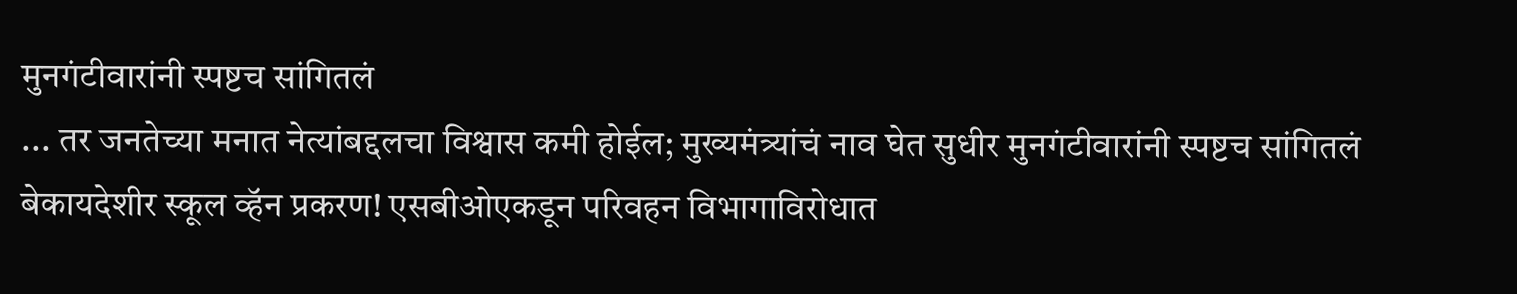मुनगंटीवारांनी स्पष्टच सांगितलं
... तर जनतेच्या मनात नेत्यांबद्दलचा विश्वास कमी होईल; मुख्यमंत्र्यांचं नाव घेत सुधीर मुनगंटीवारांनी स्पष्टच सांगितलं
बेकायदेशीर स्कूल व्हॅन प्रकरण! एसबीओएकडून परिवहन विभागाविरोधात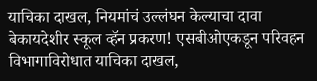याचिका दाखल, नियमांचं उल्लंघन केल्याचा दावा
बेकायदेशीर स्कूल व्हॅन प्रकरण! एसबीओएकडून परिवहन विभागाविरोधात याचिका दाखल,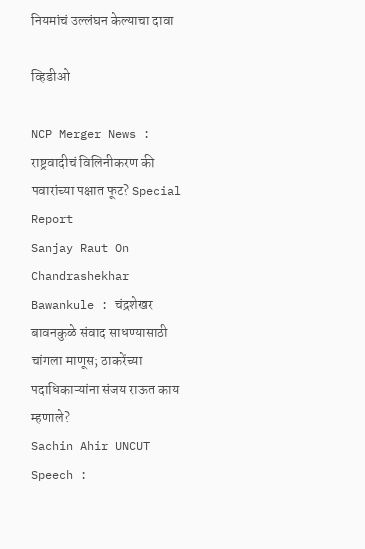नियमांचं उल्लंघन केल्याचा दावा

व्हिडीओ

NCP Merger News : राष्ट्रवादीचं विलिनीकरण की पवारांच्या पक्षात फूट? Special Report
Sanjay Raut On Chandrashekhar Bawankule : चंद्रशेखर बावनकुळे संवाद साधण्यासाठी चांगला माणूस; ठाकरेंच्या पदाधिकाऱ्यांना संजय राऊत काय म्हणाले?
Sachin Ahir UNCUT Speech :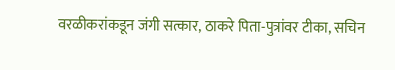वरळीकरांकडून जंगी सत्कार, ठाकरे पिता-पुत्रांवर टीका, सचिन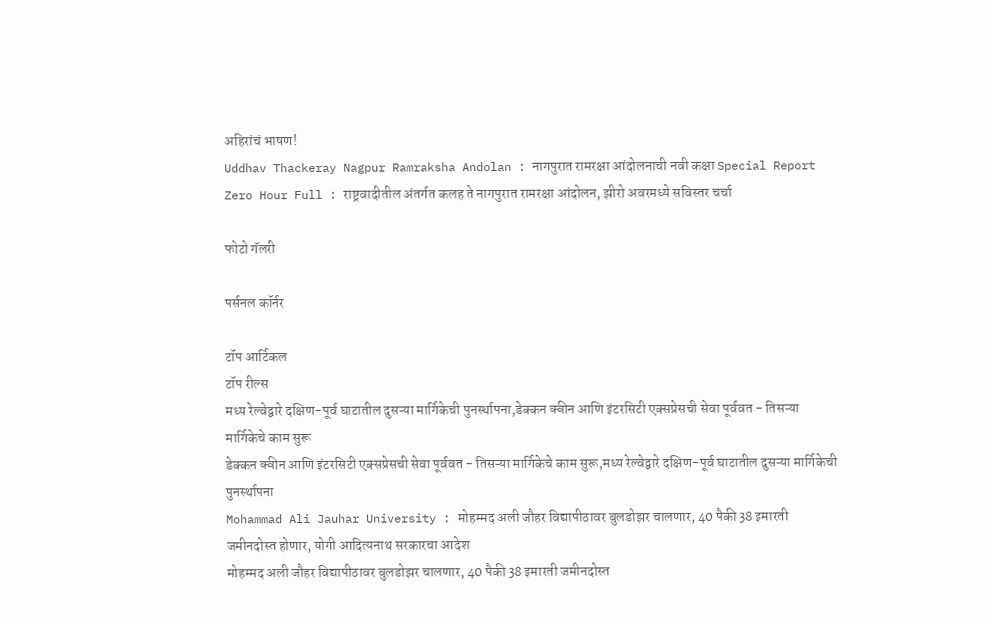अहिरांचं भाषण!
Uddhav Thackeray Nagpur Ramraksha Andolan : नागपुरात रामरक्षा आंदोलनाची नवी कक्षा Special Report
Zero Hour Full : राष्ट्रवादीतील अंतर्गत कलह ते नागपुरात रामरक्षा आंदोलन, झीरो अवरमध्ये सविस्तर चर्चा

फोटो गॅलरी

पर्सनल कॉर्नर

टॉप आर्टिकल
टॉप रील्स
मध्य रेल्वेद्वारे दक्षिण-पूर्व घाटातील दुसऱ्या मार्गिकेची पुनर्स्थापना,डेक्कन क्वीन आणि इंटरसिटी एक्सप्रेसची सेवा पूर्ववत - तिसऱ्या मार्गिकेचे काम सुरू
डेक्कन क्वीन आणि इंटरसिटी एक्सप्रेसची सेवा पूर्ववत - तिसऱ्या मार्गिकेचे काम सुरू,मध्य रेल्वेद्वारे दक्षिण-पूर्व घाटातील दुसऱ्या मार्गिकेची पुनर्स्थापना
Mohammad Ali Jauhar University : मोहम्मद अली जौहर विद्यापीठावर बुलडोझर चालणार, 40 पैकी 38 इमारती जमीनदोस्त होणार, योगी आदित्यनाथ सरकारचा आदेश
मोहम्मद अली जौहर विद्यापीठावर बुलडोझर चालणार, 40 पैकी 38 इमारती जमीनदोस्त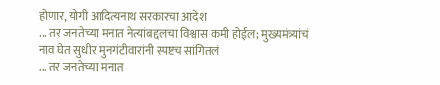होणार, योगी आदित्यनाथ सरकारचा आदेश
... तर जनतेच्या मनात नेत्यांबद्दलचा विश्वास कमी होईल; मुख्यमंत्र्यांचं नाव घेत सुधीर मुनगंटीवारांनी स्पष्टच सांगितलं
... तर जनतेच्या मनात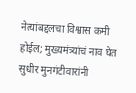नेत्यांबद्दलचा विश्वास कमी होईल; मुख्यमंत्र्यांचं नाव घेत सुधीर मुनगंटीवारांनी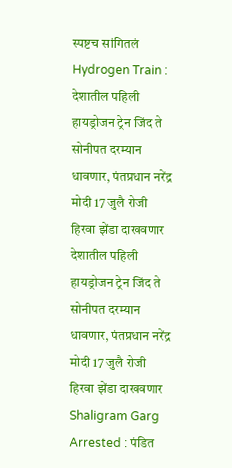स्पष्टच सांगितलं
Hydrogen Train : देशातील पहिली हायड्रोजन ट्रेन जिंद ते सोनीपत दरम्यान धावणार, पंतप्रधान नरेंद्र मोदी 17 जुलै रोजी हिरवा झेंडा दाखवणार
देशातील पहिली हायड्रोजन ट्रेन जिंद ते सोनीपत दरम्यान धावणार, पंतप्रधान नरेंद्र मोदी 17 जुलै रोजी हिरवा झेंडा दाखवणार
Shaligram Garg Arrested : पंडित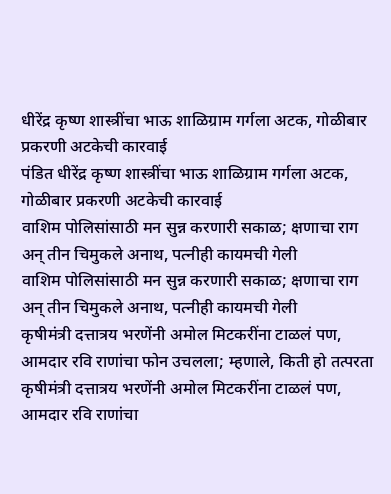धीरेंद्र कृष्ण शास्त्रींचा भाऊ शाळिग्राम गर्गला अटक, गोळीबार प्रकरणी अटकेची कारवाई
पंडित धीरेंद्र कृष्ण शास्त्रींचा भाऊ शाळिग्राम गर्गला अटक, गोळीबार प्रकरणी अटकेची कारवाई
वाशिम पोलिसांसाठी मन सुन्न करणारी सकाळ; क्षणाचा राग अन् तीन चिमुकले अनाथ, पत्नीही कायमची गेली
वाशिम पोलिसांसाठी मन सुन्न करणारी सकाळ; क्षणाचा राग अन् तीन चिमुकले अनाथ, पत्नीही कायमची गेली
कृषीमंत्री दत्तात्रय भरणेंनी अमोल मिटकरींना टाळलं पण, आमदार रवि राणांचा फोन उचलला; म्हणाले, किती हो तत्परता
कृषीमंत्री दत्तात्रय भरणेंनी अमोल मिटकरींना टाळलं पण, आमदार रवि राणांचा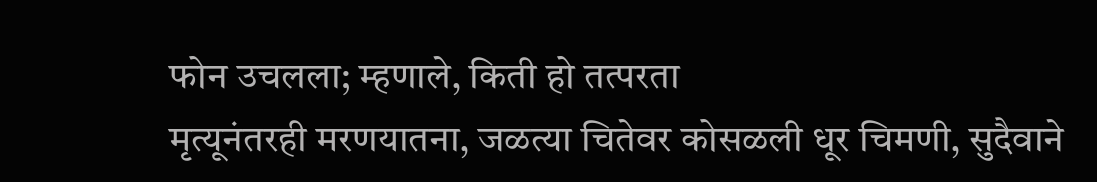फोन उचलला; म्हणाले, किती हो तत्परता
मृत्यूनंतरही मरणयातना, जळत्या चितेवर कोसळली धूर चिमणी, सुदैवाने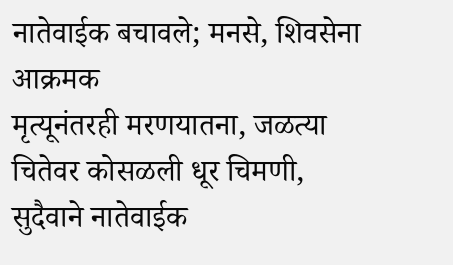नातेवाईक बचावले; मनसे, शिवसेना आक्रमक
मृत्यूनंतरही मरणयातना, जळत्या चितेवर कोसळली धूर चिमणी, सुदैवाने नातेवाईक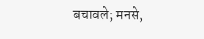बचावले; मनसे,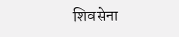शिवसेना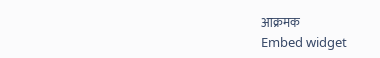आक्रमक
Embed widget